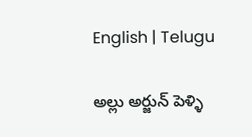English | Telugu

అల్లు అర్జున్ పెళ్ళి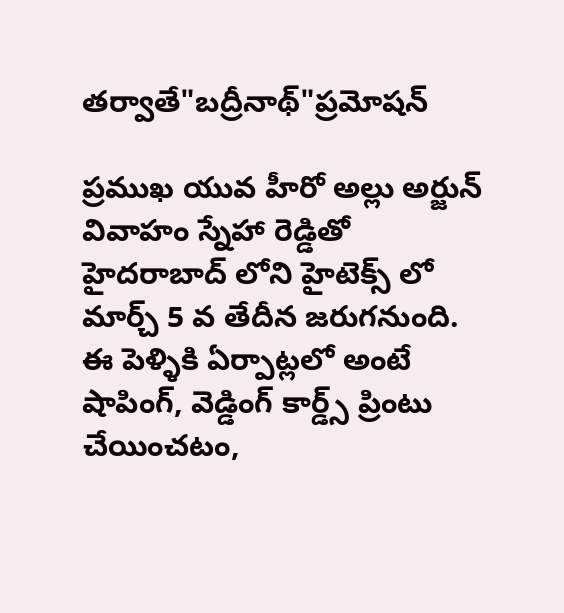తర్వాతే"బద్రీనాథ్"ప్రమోషన్

ప్రముఖ యువ హీరో అల్లు అర్జున్ వివాహం స్నేహా రెడ్డితో హైదరాబాద్ లోని హైటెక్స్ లో మార్చ్ 5 వ తేదీన జరుగనుంది. ఈ పెళ్ళికి ఏర్పాట్లలో అంటే షాపింగ్, వెడ్డింగ్ కార్డ్స్ ప్రింటు చేయించటం,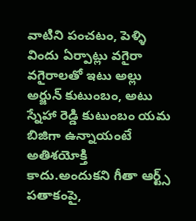వాటిని పంచటం, పెళ్ళి విందు ఏర్పాట్లు వగైరా వగైరాలతో ఇటు అల్లు అర్జున్ కుటుంబం, అటు స్నేహా రెడ్డి కుటుంబం యమ బిజిగా ఉన్నాయంటే అతిశయోక్తి కాదు.అందుకని గీతా ఆర్ట్స్ పతాకంపై,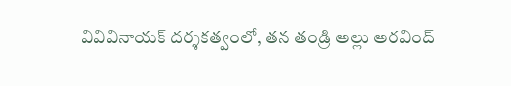వివివినాయక్‍ దర్శకత్వంలో, తన తండ్రి అల్లు అరవింద్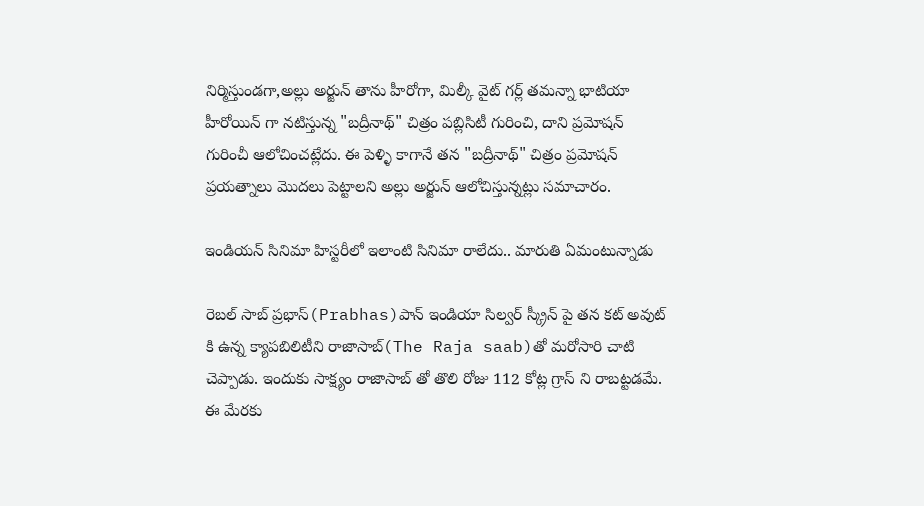నిర్మిస్తుండగా,అల్లు అర్జున్ తాను హీరోగా, మిల్కీ వైట్ గర్ల్ తమన్నా భాటియా హీరోయిన్‍ గా నటిస్తున్న "బద్రీనాథ్" చిత్రం పబ్లిసిటీ గురించి, దాని ప్రమోషన్ గురించీ ఆలోచించట్లేదు. ఈ పెళ్ళి కాగానే తన "బద్రీనాథ్" చిత్రం ప్రమోషన్ ప్రయత్నాలు మొదలు పెట్టాలని అల్లు అర్జున్ ఆలోచిస్తున్నట్లు సమాచారం.

ఇండియన్ సినిమా హిస్టరీలో ఇలాంటి సినిమా రాలేదు.. మారుతి ఏమంటున్నాడు

రెబల్ సాబ్ ప్రభాస్(Prabhas)పాన్ ఇండియా సిల్వర్ స్క్రీన్ పై తన కట్ అవుట్ కి ఉన్న క్యాపబిలిటీని రాజాసాబ్(The Raja saab)తో మరోసారి చాటి చెప్పాడు. ఇందుకు సాక్ష్యం రాజాసాబ్ తో తొలి రోజు 112 కోట్ల గ్రాస్ ని రాబట్టడమే.  ఈ మేరకు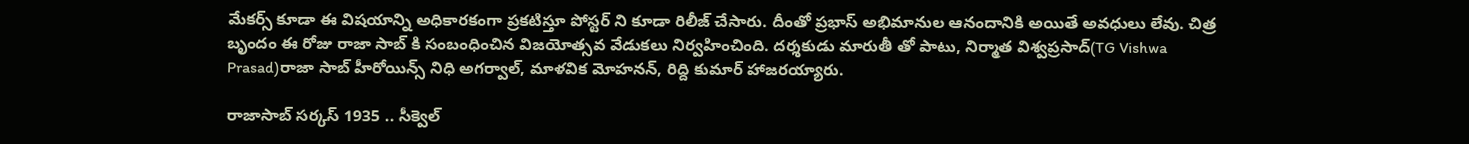మేకర్స్ కూడా ఈ విషయాన్ని అధికారకంగా ప్రకటిస్తూ పోస్టర్ ని కూడా రిలీజ్ చేసారు. దీంతో ప్రభాస్ అభిమానుల ఆనందానికి అయితే అవధులు లేవు. చిత్ర బృందం ఈ రోజు రాజా సాబ్ కి సంబంధించిన విజయోత్సవ వేడుకలు నిర్వహించింది. దర్శకుడు మారుతీ తో పాటు, నిర్మాత విశ్వప్రసాద్(TG Vishwa Prasad)రాజా సాబ్ హీరోయిన్స్ నిధి అగర్వాల్, మాళవిక మోహనన్, రిద్ది కుమార్ హాజరయ్యారు.

రాజాసాబ్ సర్కస్ 1935 .. సీక్వెల్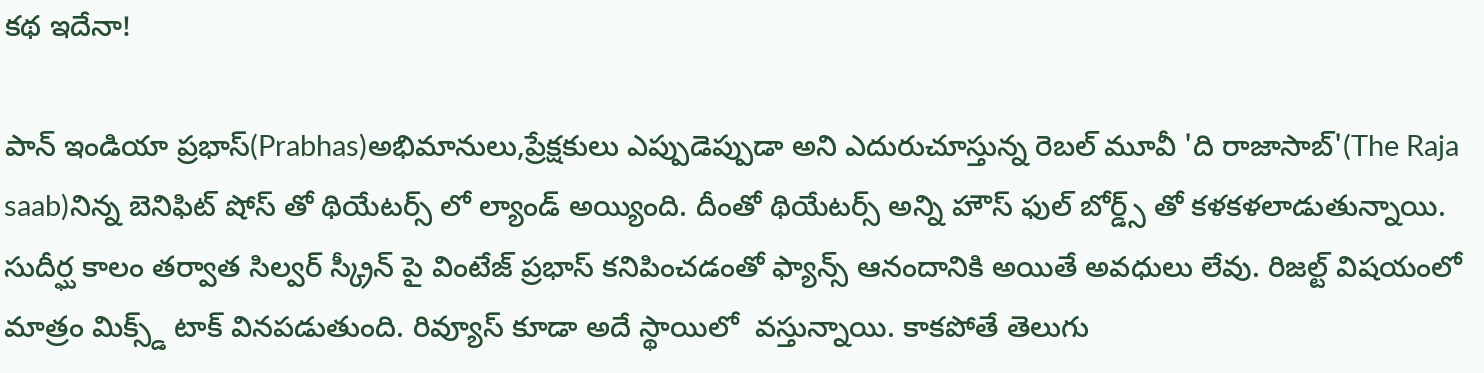కథ ఇదేనా!

పాన్ ఇండియా ప్రభాస్(Prabhas)అభిమానులు,ప్రేక్షకులు ఎప్పుడెప్పుడా అని ఎదురుచూస్తున్న రెబల్ మూవీ 'ది రాజాసాబ్'(The Raja saab)నిన్న బెనిఫిట్ షోస్ తో థియేటర్స్ లో ల్యాండ్ అయ్యింది. దీంతో థియేటర్స్ అన్ని హౌస్ ఫుల్ బోర్డ్స్ తో కళకళలాడుతున్నాయి. సుదీర్ఘ కాలం తర్వాత సిల్వర్ స్క్రీన్ పై వింటేజ్ ప్రభాస్ కనిపించడంతో ఫ్యాన్స్ ఆనందానికి అయితే అవధులు లేవు. రిజల్ట్ విషయంలో మాత్రం మిక్స్డ్ టాక్ వినపడుతుంది. రివ్యూస్ కూడా అదే స్థాయిలో  వస్తున్నాయి. కాకపోతే తెలుగు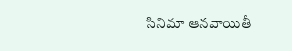సినిమా ఆనవాయితీ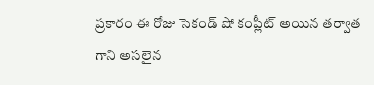ప్రకారం ఈ రోజు సెకండ్ షో కంప్లీట్ అయిన తర్వాత గాని అసలైన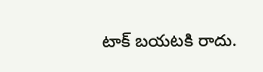టాక్ బయటకి రాదు.